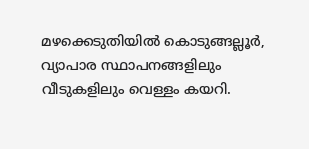മഴക്കെടുതിയിൽ കൊടുങ്ങല്ലൂർ, വ്യാപാര സ്ഥാപനങ്ങളിലും വീടുകളിലും വെള്ളം കയറി.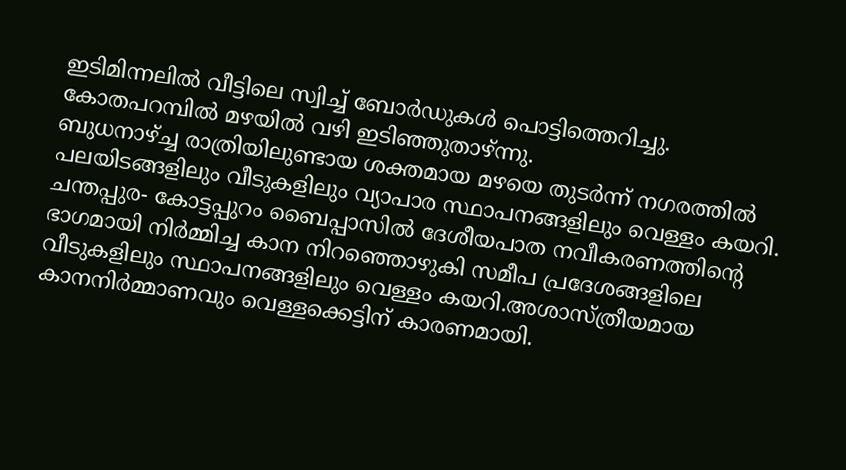ഇടിമിന്നലിൽ വീട്ടിലെ സ്വിച്ച് ബോർഡുകൾ പൊട്ടിത്തെറിച്ചു.
കോതപറമ്പിൽ മഴയിൽ വഴി ഇടിഞ്ഞുതാഴ്ന്നു.
ബുധനാഴ്ച്ച രാത്രിയിലുണ്ടായ ശക്തമായ മഴയെ തുടർന്ന് നഗരത്തിൽ പലയിടങ്ങളിലും വീടുകളിലും വ്യാപാര സ്ഥാപനങ്ങളിലും വെള്ളം കയറി.
ചന്തപ്പുര- കോട്ടപ്പുറം ബൈപ്പാസിൽ ദേശീയപാത നവീകരണത്തിൻ്റെ ഭാഗമായി നിർമ്മിച്ച കാന നിറഞ്ഞൊഴുകി സമീപ പ്രദേശങ്ങളിലെ വീടുകളിലും സ്ഥാപനങ്ങളിലും വെള്ളം കയറി.അശാസ്ത്രീയമായ കാനനിർമ്മാണവും വെള്ളക്കെട്ടിന് കാരണമായി.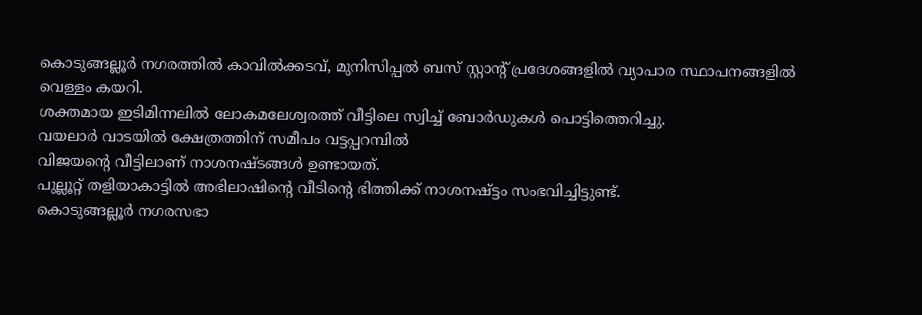കൊടുങ്ങല്ലൂർ നഗരത്തിൽ കാവിൽക്കടവ്, മുനിസിപ്പൽ ബസ് സ്റ്റാൻ്റ് പ്രദേശങ്ങളിൽ വ്യാപാര സ്ഥാപനങ്ങളിൽ വെള്ളം കയറി.
ശക്തമായ ഇടിമിന്നലിൽ ലോകമലേശ്വരത്ത് വീട്ടിലെ സ്വിച്ച് ബോർഡുകൾ പൊട്ടിത്തെറിച്ചു.
വയലാർ വാടയിൽ ക്ഷേത്രത്തിന് സമീപം വട്ടപ്പറമ്പിൽ
വിജയൻ്റെ വീട്ടിലാണ് നാശനഷ്ടങ്ങൾ ഉണ്ടായത്.
പുല്ലൂറ്റ് തളിയാകാട്ടിൽ അഭിലാഷിന്റെ വീടിന്റെ ഭിത്തിക്ക് നാശനഷ്ട്ടം സംഭവിച്ചിട്ടുണ്ട്.
കൊടുങ്ങല്ലൂർ നഗരസഭാ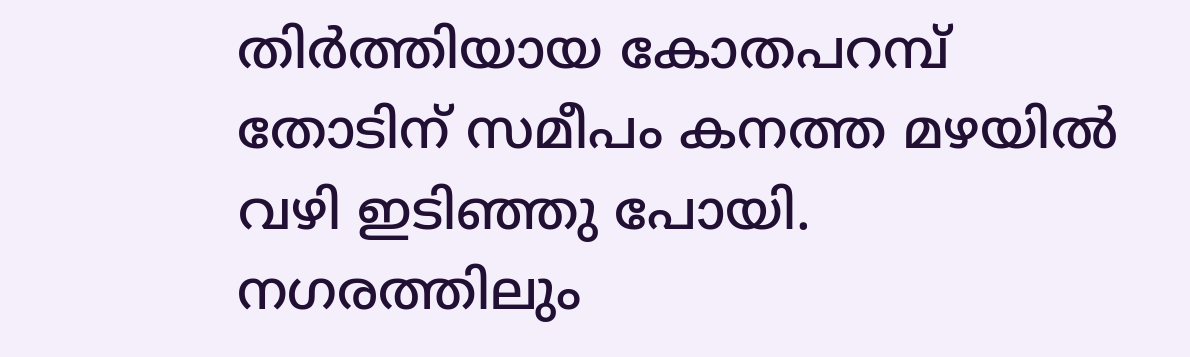തിർത്തിയായ കോതപറമ്പ് തോടിന് സമീപം കനത്ത മഴയിൽ വഴി ഇടിഞ്ഞു പോയി.
നഗരത്തിലും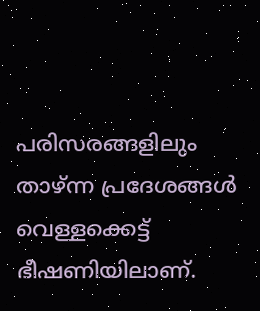പരിസരങ്ങളിലും താഴ്ന്ന പ്രദേശങ്ങൾ വെള്ളക്കെട്ട് ഭീഷണിയിലാണ്.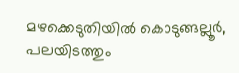മഴക്കെടുതിയിൽ കൊടുങ്ങല്ലൂർ, പലയിടത്തും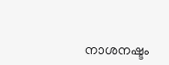നാശനഷ്ടം